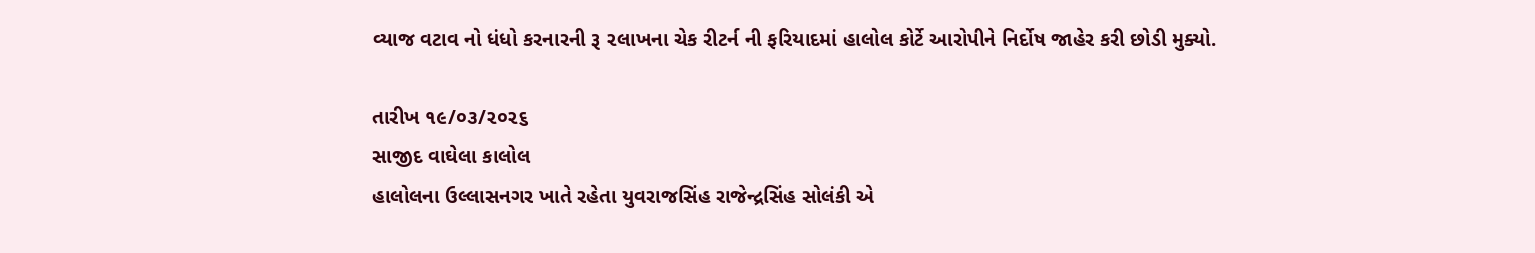વ્યાજ વટાવ નો ધંધો કરનારની રૂ ૨લાખના ચેક રીટર્ન ની ફરિયાદમાં હાલોલ કોર્ટે આરોપીને નિર્દોષ જાહેર કરી છોડી મુક્યો.

તારીખ ૧૯/૦૩/૨૦૨૬
સાજીદ વાઘેલા કાલોલ
હાલોલના ઉલ્લાસનગર ખાતે રહેતા યુવરાજસિંહ રાજેન્દ્રસિંહ સોલંકી એ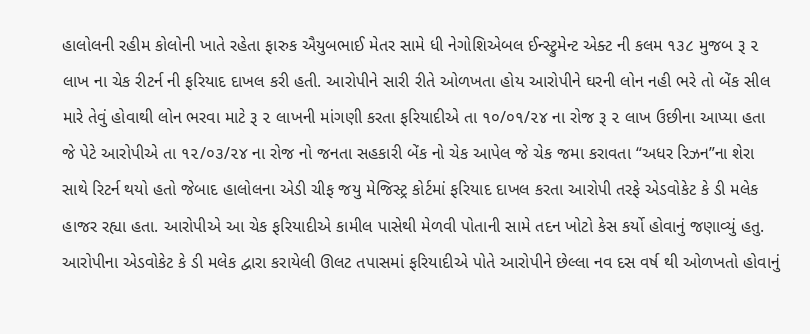હાલોલની રહીમ કોલોની ખાતે રહેતા ફારુક ઐયુબભાઈ મેતર સામે ધી નેગોશિએબલ ઈન્સ્ટ્રુમેન્ટ એક્ટ ની કલમ ૧૩૮ મુજબ રૂ ૨ લાખ ના ચેક રીટર્ન ની ફરિયાદ દાખલ કરી હતી. આરોપીને સારી રીતે ઓળખતા હોય આરોપીને ઘરની લોન નહી ભરે તો બેંક સીલ મારે તેવું હોવાથી લોન ભરવા માટે રૂ ૨ લાખની માંગણી કરતા ફરિયાદીએ તા ૧૦/૦૧/૨૪ ના રોજ રૂ ૨ લાખ ઉછીના આપ્યા હતા જે પેટે આરોપીએ તા ૧૨/૦૩/૨૪ ના રોજ નો જનતા સહકારી બેંક નો ચેક આપેલ જે ચેક જમા કરાવતા “અધર રિઝન”ના શેરા સાથે રિટર્ન થયો હતો જેબાદ હાલોલના એડી ચીફ જયુ મેજિસ્ટ્ર કોર્ટમાં ફરિયાદ દાખલ કરતા આરોપી તરફે એડવોકેટ કે ડી મલેક હાજર રહ્યા હતા. આરોપીએ આ ચેક ફરિયાદીએ કામીલ પાસેથી મેળવી પોતાની સામે તદન ખોટો કેસ કર્યો હોવાનું જણાવ્યું હતુ. આરોપીના એડવોકેટ કે ડી મલેક દ્વારા કરાયેલી ઊલટ તપાસમાં ફરિયાદીએ પોતે આરોપીને છેલ્લા નવ દસ વર્ષ થી ઓળખતો હોવાનું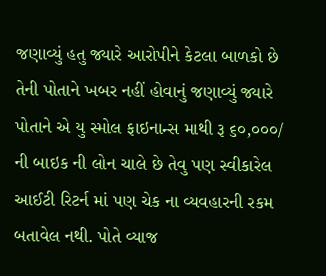જણાવ્યું હતુ જ્યારે આરોપીને કેટલા બાળકો છે તેની પોતાને ખબર નહીં હોવાનું જણાવ્યું જ્યારે પોતાને એ યુ સ્મોલ ફાઇનાન્સ માથી રૂ ૬૦,૦૦૦/ ની બાઇક ની લોન ચાલે છે તેવુ પણ સ્વીકારેલ આઈટી રિટર્ન માં પણ ચેક ના વ્યવહારની રકમ બતાવેલ નથી. પોતે વ્યાજ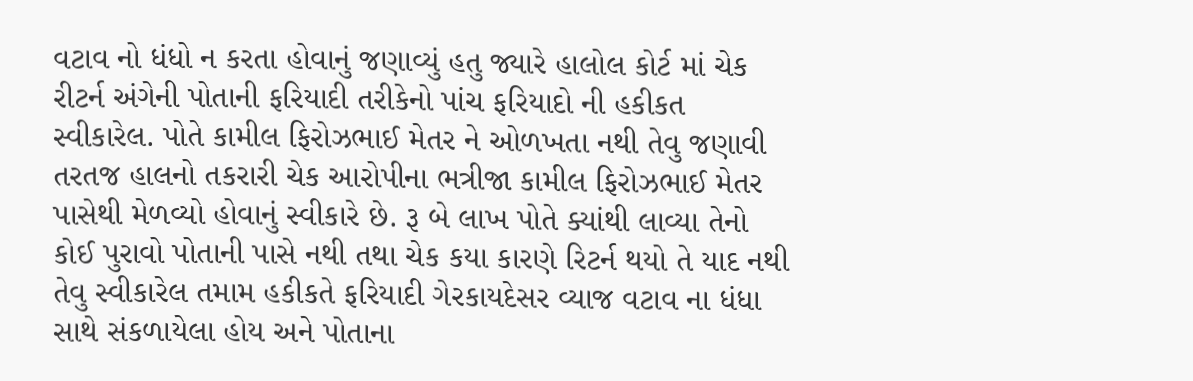વટાવ નો ધંધો ન કરતા હોવાનું જણાવ્યું હતુ જ્યારે હાલોલ કોર્ટ માં ચેક રીટર્ન અંગેની પોતાની ફરિયાદી તરીકેનો પાંચ ફરિયાદો ની હકીકત સ્વીકારેલ. પોતે કામીલ ફિરોઝભાઈ મેતર ને ઓળખતા નથી તેવુ જણાવી તરતજ હાલનો તકરારી ચેક આરોપીના ભત્રીજા કામીલ ફિરોઝભાઈ મેતર પાસેથી મેળવ્યો હોવાનું સ્વીકારે છે. રૂ બે લાખ પોતે ક્યાંથી લાવ્યા તેનો કોઈ પુરાવો પોતાની પાસે નથી તથા ચેક કયા કારણે રિટર્ન થયો તે યાદ નથી તેવુ સ્વીકારેલ તમામ હકીકતે ફરિયાદી ગેરકાયદેસર વ્યાજ વટાવ ના ધંધા સાથે સંકળાયેલા હોય અને પોતાના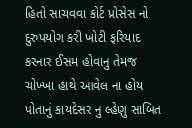હિતો સાચવવા કોર્ટ પ્રોસેસ નો દુરુપયોગ કરી ખોટી ફરિયાદ કરનાર ઈસમ હોવાનુ તેમજ ચોખ્ખા હાથે આવેલ ના હોય પોતાનું કાયદેસર નુ લ્હેણુ સાબિત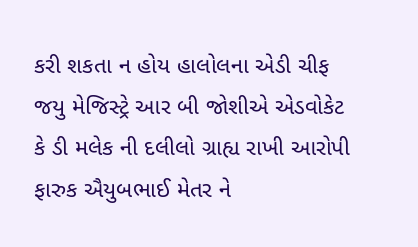કરી શકતા ન હોય હાલોલના એડી ચીફ જયુ મેજિસ્ટ્રે આર બી જોશીએ એડવોકેટ કે ડી મલેક ની દલીલો ગ્રાહ્ય રાખી આરોપી ફારુક ઐયુબભાઈ મેતર ને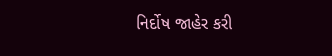નિર્દોષ જાહેર કરી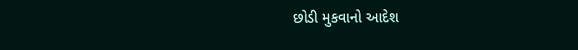છોડી મુકવાનો આદેશ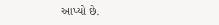આપ્યો છે.